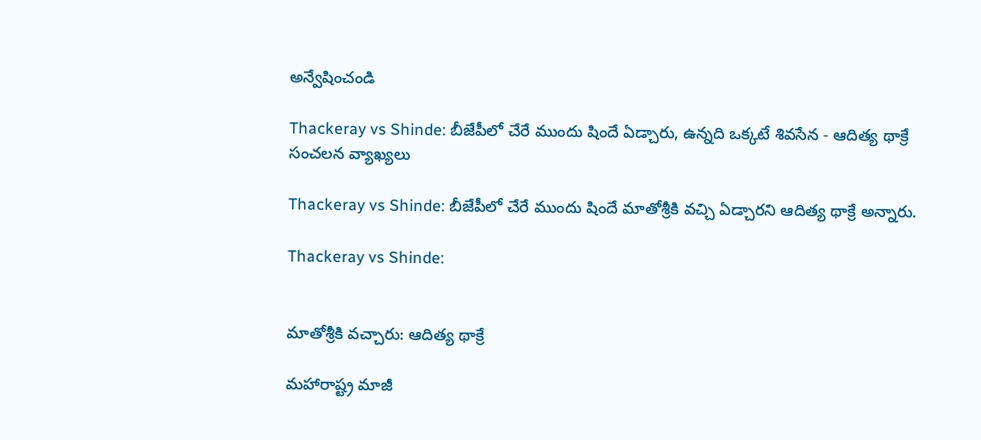అన్వేషించండి

Thackeray vs Shinde: బీజేపీలో చేరే ముందు షిందే ఏడ్చారు, ఉన్నది ఒక్కటే శివసేన - ఆదిత్య థాక్రే సంచలన వ్యాఖ్యలు

Thackeray vs Shinde: బీజేపీలో చేరే ముందు షిందే మాతోశ్రీకి వచ్చి ఏడ్చారని ఆదిత్య థాక్రే అన్నారు.

Thackeray vs Shinde:


మాతోశ్రీకి వచ్చారు: ఆదిత్య థాక్రే

మహారాష్ట్ర మాజీ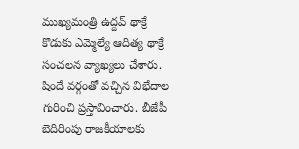ముఖ్యమంత్రి ఉద్దవ్ థాక్రే కొడుకు ఎమ్మెల్యే ఆదిత్య థాక్రే సంచలన వ్యాఖ్యలు చేశారు. షిందే వర్గంతో వచ్చిన విభేదాల గురించి ప్రస్తావించారు. బీజేపీ బెదిరింపు రాజకీయాలకు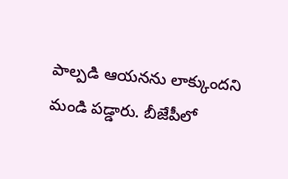పాల్పడి ఆయనను లాక్కుందని మండి పడ్డారు. బీజేపీలో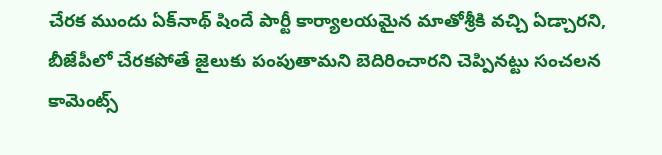చేరక ముందు ఏక్‌నాథ్ షిందే పార్టీ కార్యాలయమైన మాతోశ్రీకి వచ్చి ఏడ్చారని, బీజేపీలో చేరకపోతే జైలుకు పంపుతామని బెదిరించారని చెప్పినట్టు సంచలన కామెంట్స్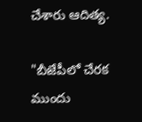చేశారు ఆదిత్య.

"బీజేపీలో చేరక ముందు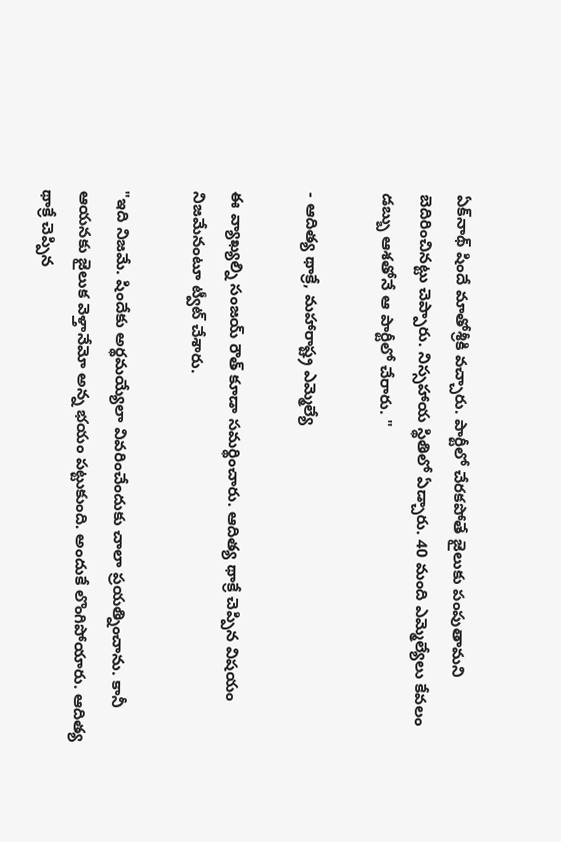ఏక్‌నాథ్ షిందే మాతోశ్రీకి వచ్చారు. పార్టీలో చేరకపోతే జైలుకు పంపుతామని బెదిరించినట్టు చెప్పారు. నిస్సహాయ స్థితిలో ఏడ్చారు. 40 మంది ఎమ్మెల్యేలు కేవలం డబ్బు ఆశతోనే ఆ పార్టీలో చేరారు. "

- ఆదిత్య థాక్రే, మహారాష్ట్ర ఎమ్మెల్యే

ఈ వ్యాఖ్యల్ని సంజయ్ రౌత్ కూడా సమర్థించారు. ఆదిత్య థాక్రే చెప్పిన విషయం నిజమేనంటూ ట్వీట్ చేశారు.

"ఇది నిజమే. షిందేకు అర్థమయ్యేలా వివరించేందుకు చాలా ప్రయత్నించాను. కానీ ఆయనకు జైలుక వెళ్తానేమో అన్న భయం పట్టుకుంది. అందుకే లొంగిపోయారు. ఆదిత్య థాక్రే చెప్పిన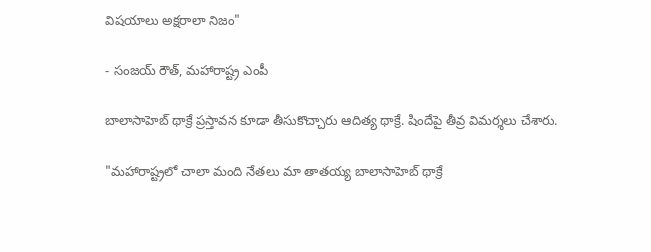విషయాలు అక్షరాలా నిజం"

- సంజయ్ రౌత్, మహారాష్ట్ర ఎంపీ

బాలాసాహెబ్ థాక్రే ప్రస్తావన కూడా తీసుకొచ్చారు ఆదిత్య థాక్రే. షిందేపై తీవ్ర విమర్శలు చేశారు.

"మహారాష్ట్రలో చాలా మంది నేతలు మా తాతయ్య బాలాసాహెబ్ థాక్రే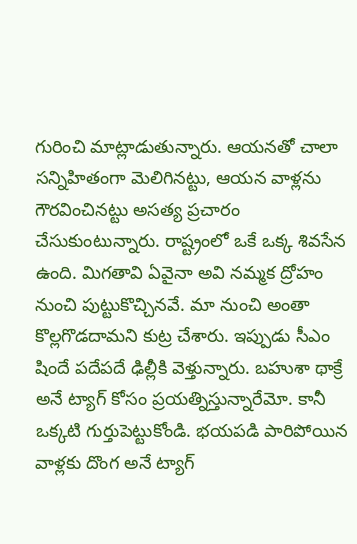గురించి మాట్లాడుతున్నారు. ఆయనతో చాలా సన్నిహితంగా మెలిగినట్టు, ఆయన వాళ్లను గౌరవించినట్టు అసత్య ప్రచారం చేసుకుంటున్నారు. రాష్ట్రంలో ఒకే ఒక్క శివసేన ఉంది. మిగతావి ఏవైనా అవి నమ్మక ద్రోహం నుంచి పుట్టుకొచ్చినవే. మా నుంచి అంతా కొల్లగొడదామని కుట్ర చేశారు. ఇప్పుడు సీఎం షిందే పదేపదే ఢిల్లీకి వెళ్తున్నారు. బహుశా థాక్రే అనే ట్యాగ్ కోసం ప్రయత్నిస్తున్నారేమో. కానీ ఒక్కటి గుర్తుపెట్టుకోండి. భయపడి పారిపోయిన వాళ్లకు దొంగ అనే ట్యాగ్‌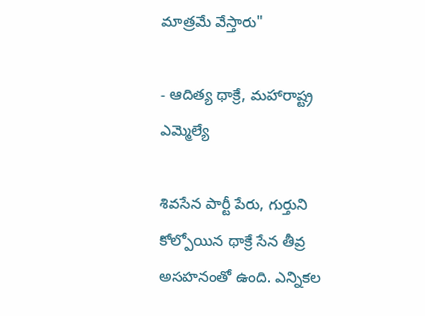మాత్రమే వేస్తారు"

- ఆదిత్య థాక్రే, మహారాష్ట్ర ఎమ్మెల్యే

శివసేన పార్టీ పేరు, గుర్తుని కోల్పోయిన థాక్రే సేన తీవ్ర అసహనంతో ఉంది. ఎన్నికల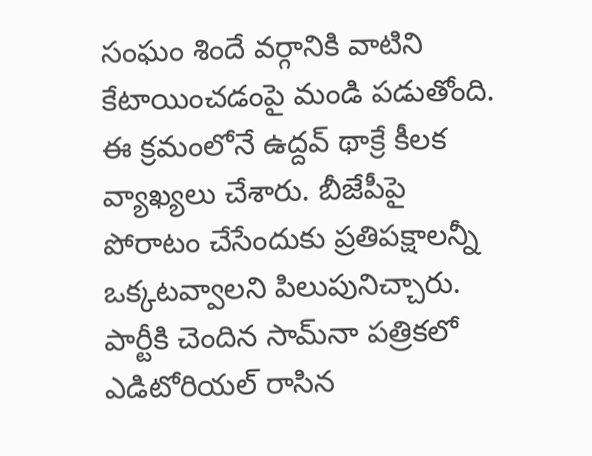సంఘం శిందే వర్గానికి వాటిని కేటాయించడంపై మండి పడుతోంది. ఈ క్రమంలోనే ఉద్దవ్ థాక్రే కీలక వ్యాఖ్యలు చేశారు. బీజేపీపై పోరాటం చేసేందుకు ప్రతిపక్షాలన్నీ ఒక్కటవ్వాలని పిలుపునిచ్చారు. పార్టీకి చెందిన సామ్‌నా పత్రికలో ఎడిటోరియల్ రాసిన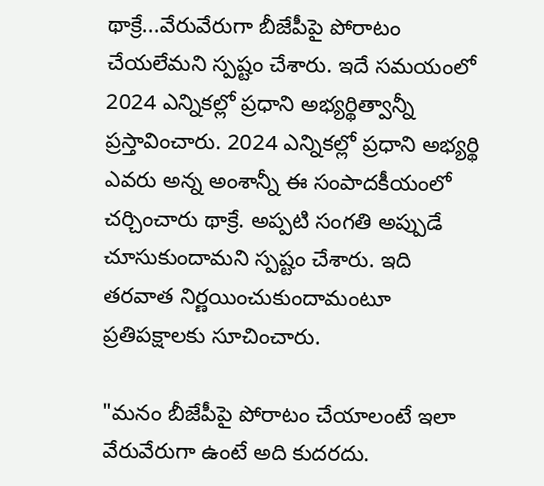థాక్రే...వేరువేరుగా బీజేపీపై పోరాటం చేయలేమని స్పష్టం చేశారు. ఇదే సమయంలో 2024 ఎన్నికల్లో ప్రధాని అభ్యర్థిత్వాన్నీ ప్రస్తావించారు. 2024 ఎన్నికల్లో ప్రధాని అభ్యర్థి ఎవరు అన్న అంశాన్నీ ఈ సంపాదకీయంలో చర్చించారు థాక్రే. అప్పటి సంగతి అప్పుడే చూసుకుందామని స్పష్టం చేశారు. ఇది తరవాత నిర్ణయించుకుందామంటూ ప్రతిపక్షాలకు సూచించారు.

"మనం బీజేపీపై పోరాటం చేయాలంటే ఇలా వేరువేరుగా ఉంటే అది కుదరదు.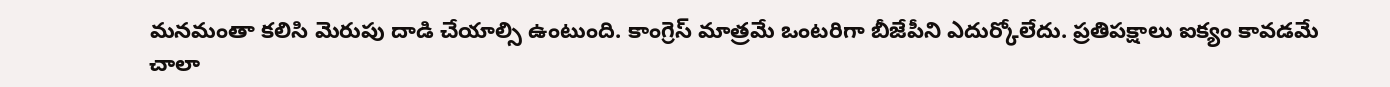మనమంతా కలిసి మెరుపు దాడి చేయాల్సి ఉంటుంది. కాంగ్రెస్ మాత్రమే ఒంటరిగా బీజేపీని ఎదుర్కోలేదు. ప్రతిపక్షాలు ఐక్యం కావడమే చాలా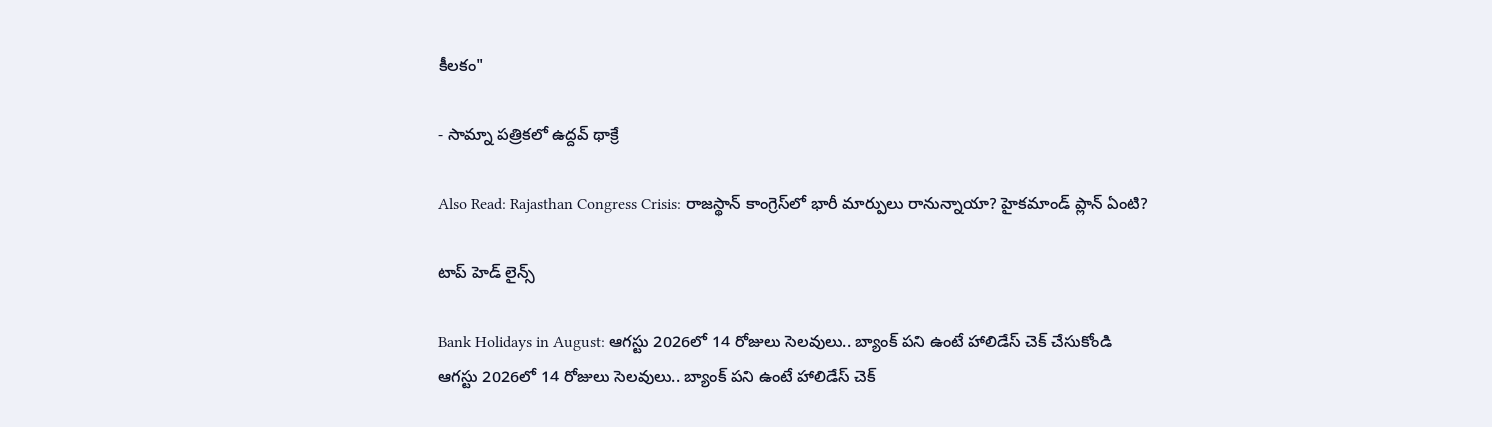కీలకం"

- సామ్నా పత్రికలో ఉద్దవ్ థాక్రే

Also Read: Rajasthan Congress Crisis: రాజస్థాన్ కాంగ్రెస్‌లో భారీ మార్పులు రానున్నాయా? హైకమాండ్ ప్లాన్ ఏంటి?

టాప్ హెడ్ లైన్స్

Bank Holidays in August: ఆగస్టు 2026లో 14 రోజులు సెలవులు.. బ్యాంక్ పని ఉంటే హాలిడేస్ చెక్ చేసుకోండి
ఆగస్టు 2026లో 14 రోజులు సెలవులు.. బ్యాంక్ పని ఉంటే హాలిడేస్ చెక్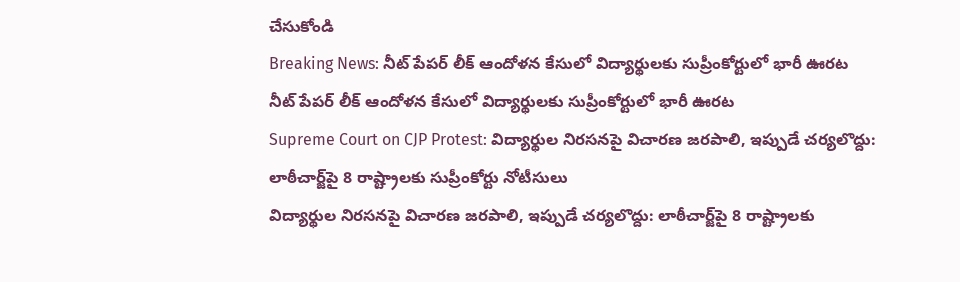చేసుకోండి
Breaking News: నీట్ పేపర్ లీక్ ఆందోళన కేసులో విద్యార్థులకు సుప్రీంకోర్టులో భారీ ఊరట
నీట్ పేపర్ లీక్ ఆందోళన కేసులో విద్యార్థులకు సుప్రీంకోర్టులో భారీ ఊరట
Supreme Court on CJP Protest: విద్యార్థుల నిరసనపై విచారణ జరపాలి, ఇప్పుడే చర్యలొద్దు: లాఠీచార్జ్‌పై 8 రాష్ట్రాలకు సుప్రీంకోర్టు నోటీసులు
విద్యార్థుల నిరసనపై విచారణ జరపాలి, ఇప్పుడే చర్యలొద్దు: లాఠీచార్జ్‌పై 8 రాష్ట్రాలకు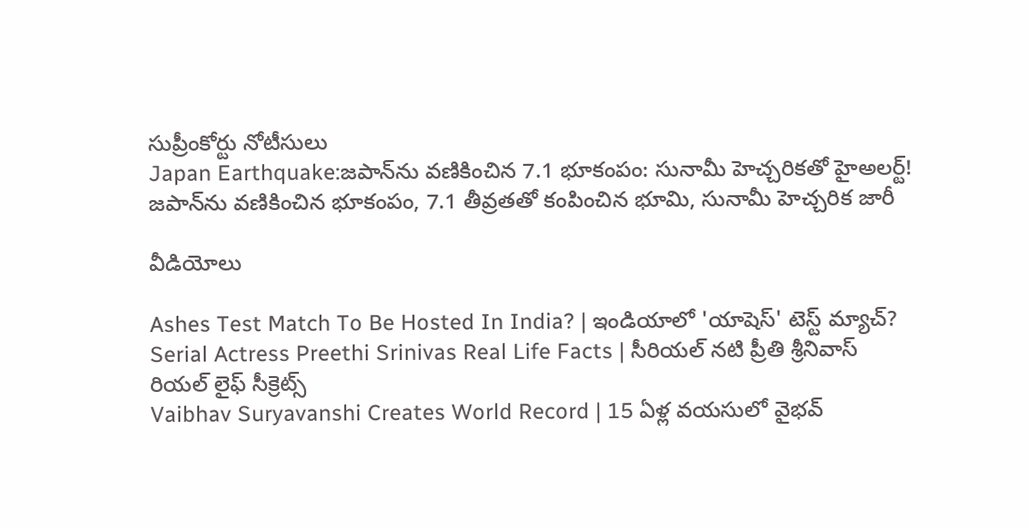సుప్రీంకోర్టు నోటీసులు
Japan Earthquake:జపాన్‌ను వణికించిన 7.1 భూకంపం: సునామీ హెచ్చరికతో హైఅలర్ట్!
జపాన్‌ను వణికించిన భూకంపం, 7.1 తీవ్రతతో కంపించిన భూమి, సునామీ హెచ్చరిక జారీ

వీడియోలు

Ashes Test Match To Be Hosted In India? | ఇండియాలో 'యాషెస్' టెస్ట్ మ్యాచ్?
Serial Actress Preethi Srinivas Real Life Facts | సీరియల్ నటి ప్రీతి శ్రీనివాస్ రియల్ లైఫ్ సీక్రెట్స్
Vaibhav Suryavanshi Creates World Record | 15 ఏళ్ల వయసులో వైభవ్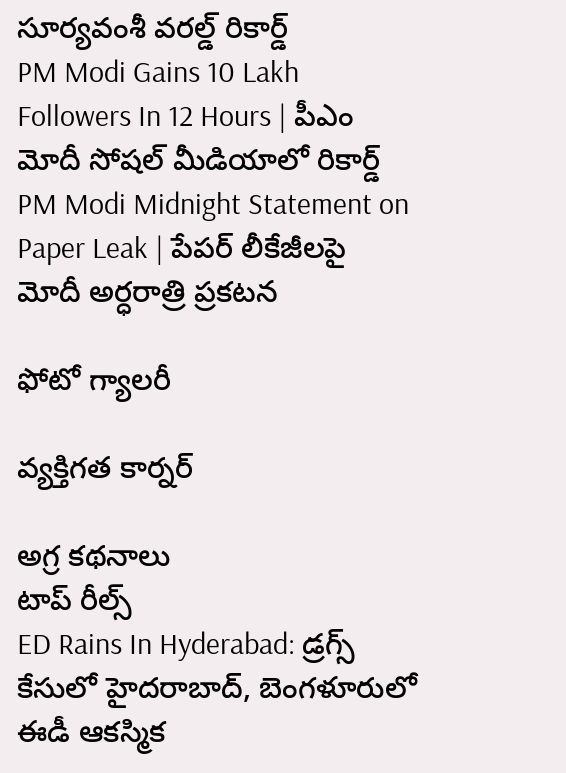సూర్యవంశీ వరల్డ్ రికార్డ్
PM Modi Gains 10 Lakh Followers In 12 Hours | పీఎం మోదీ సోషల్ మీడియాలో రికార్డ్
PM Modi Midnight Statement on Paper Leak | పేపర్ లీకేజీలపై మోదీ అర్ధరాత్రి ప్రకటన

ఫోటో గ్యాలరీ

వ్యక్తిగత కార్నర్

అగ్ర కథనాలు
టాప్ రీల్స్
ED Rains In Hyderabad: డ్రగ్స్ కేసులో హైదరాబాద్, బెంగళూరులో ఈడీ ఆకస్మిక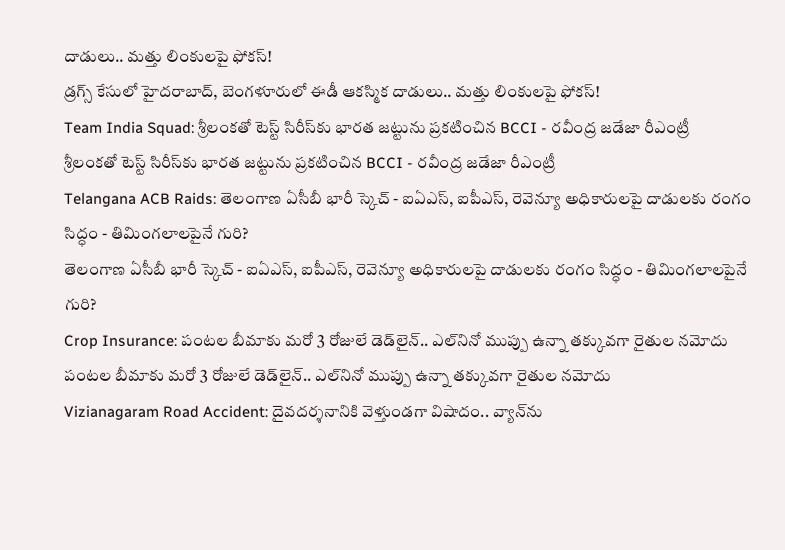దాడులు.. మత్తు లింకులపై ఫోకస్!
డ్రగ్స్ కేసులో హైదరాబాద్, బెంగళూరులో ఈడీ ఆకస్మిక దాడులు.. మత్తు లింకులపై ఫోకస్!
Team India Squad: శ్రీలంకతో టెస్ట్ సిరీస్‌కు భారత జట్టును ప్రకటించిన BCCI - రవీంద్ర జడేజా రీఎంట్రీ
శ్రీలంకతో టెస్ట్ సిరీస్‌కు భారత జట్టును ప్రకటించిన BCCI - రవీంద్ర జడేజా రీఎంట్రీ
Telangana ACB Raids: తెలంగాణ ఏసీబీ భారీ స్కెచ్ - ఐఏఎస్, ఐపీఎస్, రెవెన్యూ అధికారులపై దాడులకు రంగం సిద్ధం - తిమింగలాలపైనే గురి?
తెలంగాణ ఏసీబీ భారీ స్కెచ్ - ఐఏఎస్, ఐపీఎస్, రెవెన్యూ అధికారులపై దాడులకు రంగం సిద్ధం - తిమింగలాలపైనే గురి?
Crop Insurance: పంటల బీమాకు మరో 3 రోజులే డెడ్‌లైన్.. ఎల్‌నినో ముప్పు ఉన్నా తక్కువగా రైతుల నమోదు
పంటల బీమాకు మరో 3 రోజులే డెడ్‌లైన్.. ఎల్‌నినో ముప్పు ఉన్నా తక్కువగా రైతుల నమోదు
Vizianagaram Road Accident: దైవదర్శనానికి వెళ్తుండగా విషాదం.. వ్యాన్‌ను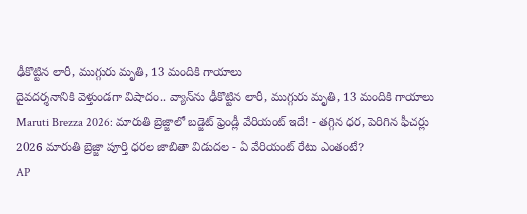ఢీకొట్టిన లారీ, ముగ్గురు మృతి, 13 మందికి గాయాలు
దైవదర్శనానికి వెళ్తుండగా విషాదం.. వ్యాన్‌ను ఢీకొట్టిన లారీ, ముగ్గురు మృతి, 13 మందికి గాయాలు
Maruti Brezza 2026: మారుతి బ్రెజ్జాలో బడ్జెట్‌ ఫ్రెండ్లీ వేరియంట్‌ ఇదే! - తగ్గిన ధర, పెరిగిన ఫీచర్లు
2026 మారుతి బ్రెజ్జా పూర్తి ధరల జాబితా విడుదల - ఏ వేరియంట్‌ రేటు ఎంతంటే?
AP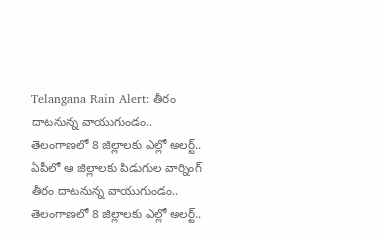Telangana Rain Alert: తీరం దాటనున్న వాయుగుండం.. తెలంగాణలో 8 జిల్లాలకు ఎల్లో అలర్ట్.. ఏపీలో ఆ జిల్లాలకు పిడుగుల వార్నింగ్
తీరం దాటనున్న వాయుగుండం.. తెలంగాణలో 8 జిల్లాలకు ఎల్లో అలర్ట్..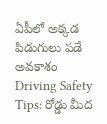ఏపీలో అక్కడ పిడుగులు పడే అవకాశం
Driving Safety Tips: రోడ్డు మీద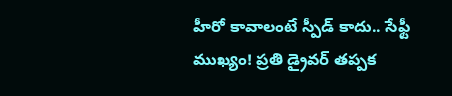హీరో కావాలంటే స్పీడ్ కాదు.. సేఫ్టీ ముఖ్యం! ప్రతి డ్రైవర్ తప్పక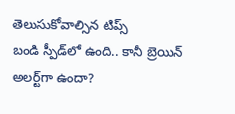తెలుసుకోవాల్సిన టిప్స్
బండి స్పీడ్‌లో ఉంది.. కానీ బ్రెయిన్‌ అలర్ట్‌గా ఉందా?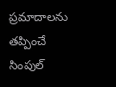ప్రమాదాలను తప్పించే సింపుల్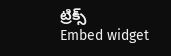ట్రిక్స్
Embed widget